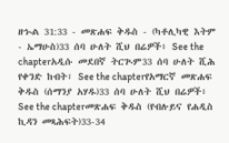ዘኍል 31:33 - መጽሐፍ ቅዱስ - (ካቶሊካዊ እትም - ኤማሁስ)33 ሰባ ሁለት ሺህ በሬዎች፥ See the chapterአዲሱ መደበኛ ትርጒም33 ሰባ ሁለት ሺሕ የቀንድ ከብት፣ See the chapterየአማርኛ መጽሐፍ ቅዱስ (ሰማንያ አሃዱ)33 ሰባ ሁለት ሺህ በሬዎች፥ See the chapterመጽሐፍ ቅዱስ (የብሉይና የሐዲስ ኪዳን መጻሕፍት)33-34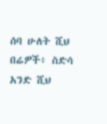ሰባ ሁለት ሺህ በሬዎች፥ ስድሳ አንድ ሺህ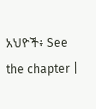አህዮች፥ See the chapter |